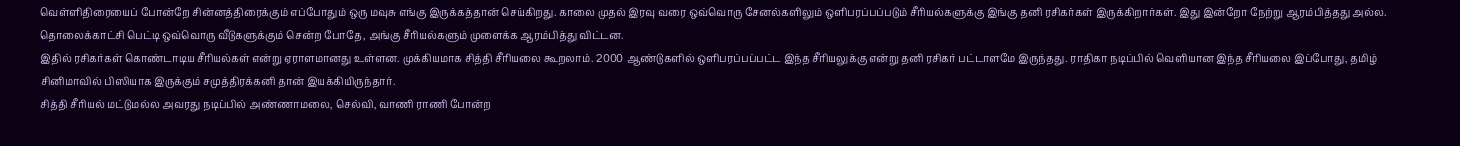வெள்ளிதிரையைப் போன்றே சின்னத்திரைக்கும் எப்போதும் ஒரு மவுசு எங்கு இருக்கத்தான் செய்கிறது. காலை முதல் இரவு வரை ஒவ்வொரு சேனல்களிலும் ஒளிபரப்பப்படும் சீரியல்களுக்கு இங்கு தனி ரசிகர்கள் இருக்கிறார்கள். இது இன்றோ நேற்று ஆரம்பித்தது அல்ல. தொலைக்காட்சி பெட்டி ஒவ்வொரு வீடுகளுக்கும் சென்ற போதே, அங்கு சீரியல்களும் முளைக்க ஆரம்பித்து விட்டன.
இதில் ரசிகர்கள் கொண்டாடிய சீரியல்கள் என்று ஏராளமானது உள்ளன. முக்கியமாக சித்தி சீரியலை கூறலாம். 2000 ஆண்டுகளில் ஒளிபரப்பப்பட்ட இந்த சீரியலுக்கு என்று தனி ரசிகர் பட்டாளமே இருந்தது. ராதிகா நடிப்பில் வெளியான இந்த சீரியலை இப்போது, தமிழ் சினிமாவில் பிஸியாக இருக்கும் சமுத்திரக்கனி தான் இயக்கியிருந்தார்.
சித்தி சீரியல் மட்டுமல்ல அவரது நடிப்பில் அண்ணாமலை, செல்வி, வாணி ராணி போன்ற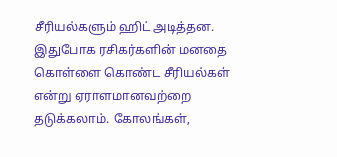சீரியல்களும் ஹிட் அடித்தன. இதுபோக ரசிகர்களின் மனதை கொள்ளை கொண்ட சீரியல்கள் என்று ஏராளமானவற்றை தடுக்கலாம். கோலங்கள்,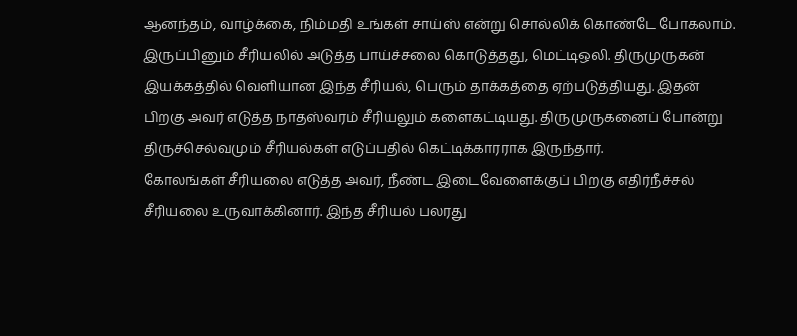ஆனந்தம், வாழ்க்கை, நிம்மதி உங்கள் சாய்ஸ் என்று சொல்லிக் கொண்டே போகலாம்.
இருப்பினும் சீரியலில் அடுத்த பாய்ச்சலை கொடுத்தது, மெட்டிஒலி. திருமுருகன் இயக்கத்தில் வெளியான இந்த சீரியல், பெரும் தாக்கத்தை ஏற்படுத்தியது. இதன் பிறகு அவர் எடுத்த நாதஸ்வரம் சீரியலும் களைகட்டியது. திருமுருகனைப் போன்று திருச்செல்வமும் சீரியல்கள் எடுப்பதில் கெட்டிக்காரராக இருந்தார்.
கோலங்கள் சீரியலை எடுத்த அவர், நீண்ட இடைவேளைக்குப் பிறகு எதிர்நீச்சல் சீரியலை உருவாக்கினார். இந்த சீரியல் பலரது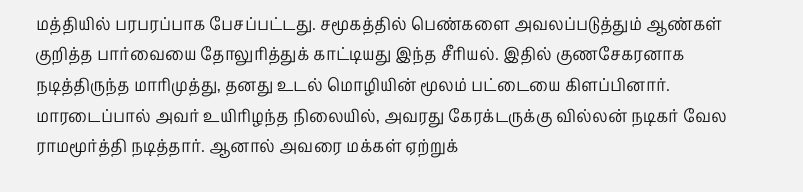மத்தியில் பரபரப்பாக பேசப்பட்டது. சமூகத்தில் பெண்களை அவலப்படுத்தும் ஆண்கள் குறித்த பார்வையை தோலுரித்துக் காட்டியது இந்த சீரியல். இதில் குணசேகரனாக நடித்திருந்த மாரிமுத்து, தனது உடல் மொழியின் மூலம் பட்டையை கிளப்பினார்.
மாரடைப்பால் அவர் உயிரிழந்த நிலையில், அவரது கேரக்டருக்கு வில்லன் நடிகர் வேல ராமமூர்த்தி நடித்தார். ஆனால் அவரை மக்கள் ஏற்றுக்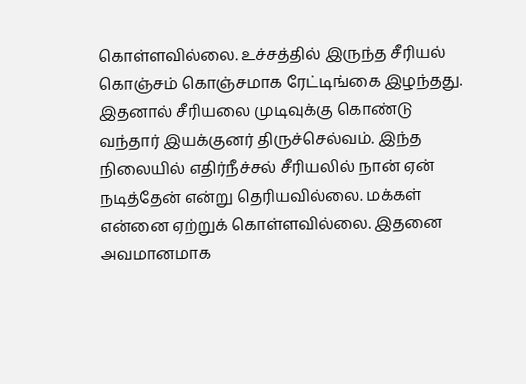கொள்ளவில்லை. உச்சத்தில் இருந்த சீரியல் கொஞ்சம் கொஞ்சமாக ரேட்டிங்கை இழந்தது. இதனால் சீரியலை முடிவுக்கு கொண்டு வந்தார் இயக்குனர் திருச்செல்வம். இந்த நிலையில் எதிர்நீச்சல் சீரியலில் நான் ஏன் நடித்தேன் என்று தெரியவில்லை. மக்கள் என்னை ஏற்றுக் கொள்ளவில்லை. இதனை அவமானமாக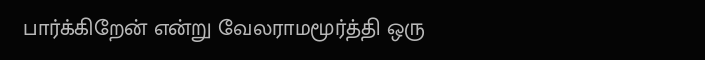பார்க்கிறேன் என்று வேலராமமூர்த்தி ஒரு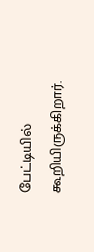பேட்டியில் கூறியிருக்கிறார்.